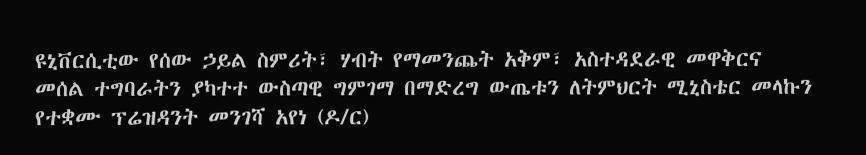ዩኒቨርሲቲው የሰው ኃይል ስምሪት፣ ሃብት የማመንጨት አቅም፣ አስተዳደራዊ መዋቅርና መሰል ተግባራትን ያካተተ ውስጣዊ ግምገማ በማድረግ ውጤቱን ለትምህርት ሚኒስቴር መላኩን የተቋሙ ፕሬዝዳንት መንገሻ አየነ (ዶ/ር)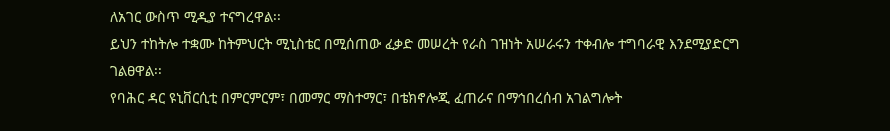ለአገር ውስጥ ሚዲያ ተናግረዋል፡፡
ይህን ተከትሎ ተቋሙ ከትምህርት ሚኒስቴር በሚሰጠው ፈቃድ መሠረት የራስ ገዝነት አሠራሩን ተቀብሎ ተግባራዊ እንደሚያድርግ ገልፀዋል፡፡
የባሕር ዳር ዩኒቨርሲቲ በምርምርም፣ በመማር ማስተማር፣ በቴክኖሎጂ ፈጠራና በማኅበረሰብ አገልግሎት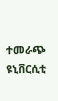ተመራጭ ዩኒቨርሲቲ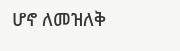ሆኖ ለመዝለቅ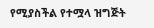የሚያስችል የተሟላ ዝግጅት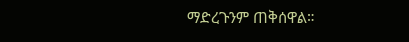ማድረጉንም ጠቅሰዋል።